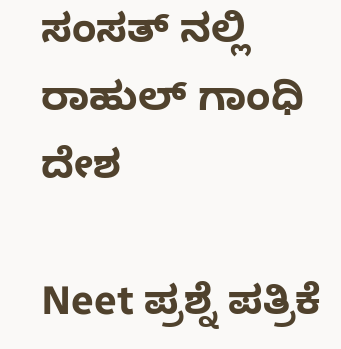ಸಂಸತ್ ನಲ್ಲಿ ರಾಹುಲ್ ಗಾಂಧಿ
ದೇಶ

Neet ಪ್ರಶ್ನೆ ಪತ್ರಿಕೆ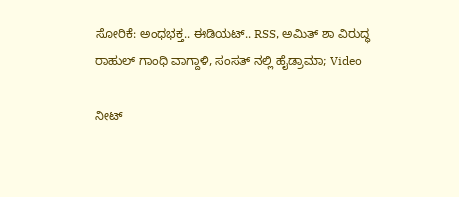ಸೋರಿಕೆ: ಅಂಧಭಕ್ತ.. ಈಡಿಯಟ್.. RSS, ಅಮಿತ್ ಶಾ ವಿರುದ್ಧ ರಾಹುಲ್ ಗಾಂಧಿ ವಾಗ್ದಾಳಿ, ಸಂಸತ್ ನಲ್ಲಿ ಹೈಡ್ರಾಮಾ; Video

ನೀಟ್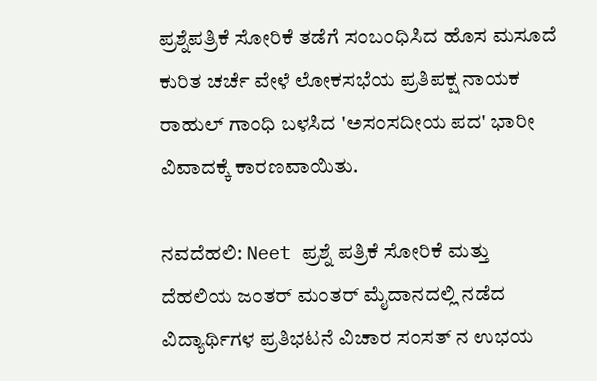ಪ್ರಶ್ನೆಪತ್ರಿಕೆ ಸೋರಿಕೆ ತಡೆಗೆ ಸಂಬಂಧಿಸಿದ ಹೊಸ ಮಸೂದೆ ಕುರಿತ ಚರ್ಚೆ ವೇಳೆ ಲೋಕಸಭೆಯ ಪ್ರತಿಪಕ್ಷ ನಾಯಕ ರಾಹುಲ್ ಗಾಂಧಿ ಬಳಸಿದ 'ಅಸಂಸದೀಯ ಪದ' ಭಾರೀ ವಿವಾದಕ್ಕೆ ಕಾರಣವಾಯಿತು.

ನವದೆಹಲಿ: Neet ಪ್ರಶ್ನೆ ಪತ್ರಿಕೆ ಸೋರಿಕೆ ಮತ್ತು ದೆಹಲಿಯ ಜಂತರ್ ಮಂತರ್ ಮೈದಾನದಲ್ಲಿ ನಡೆದ ವಿದ್ಯಾರ್ಥಿಗಳ ಪ್ರತಿಭಟನೆ ವಿಚಾರ ಸಂಸತ್ ನ ಉಭಯ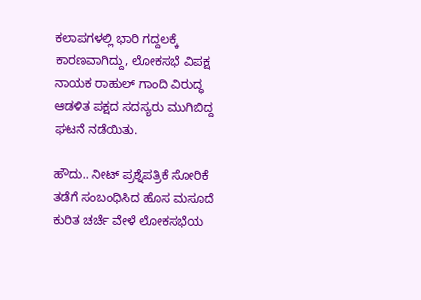ಕಲಾಪಗಳಲ್ಲಿ ಭಾರಿ ಗದ್ದಲಕ್ಕೆ ಕಾರಣವಾಗಿದ್ದು, ಲೋಕಸಭೆ ವಿಪಕ್ಷ ನಾಯಕ ರಾಹುಲ್ ಗಾಂದಿ ವಿರುದ್ಧ ಆಡಳಿತ ಪಕ್ಷದ ಸದಸ್ಯರು ಮುಗಿಬಿದ್ದ ಘಟನೆ ನಡೆಯಿತು.

ಹೌದು.. ನೀಟ್ ಪ್ರಶ್ನೆಪತ್ರಿಕೆ ಸೋರಿಕೆ ತಡೆಗೆ ಸಂಬಂಧಿಸಿದ ಹೊಸ ಮಸೂದೆ ಕುರಿತ ಚರ್ಚೆ ವೇಳೆ ಲೋಕಸಭೆಯ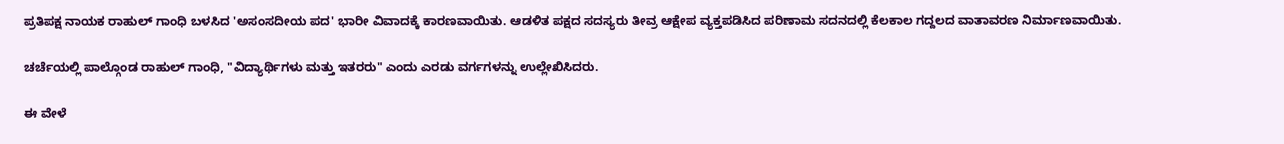ಪ್ರತಿಪಕ್ಷ ನಾಯಕ ರಾಹುಲ್ ಗಾಂಧಿ ಬಳಸಿದ 'ಅಸಂಸದೀಯ ಪದ' ಭಾರೀ ವಿವಾದಕ್ಕೆ ಕಾರಣವಾಯಿತು. ಆಡಳಿತ ಪಕ್ಷದ ಸದಸ್ಯರು ತೀವ್ರ ಆಕ್ಷೇಪ ವ್ಯಕ್ತಪಡಿಸಿದ ಪರಿಣಾಮ ಸದನದಲ್ಲಿ ಕೆಲಕಾಲ ಗದ್ದಲದ ವಾತಾವರಣ ನಿರ್ಮಾಣವಾಯಿತು.

ಚರ್ಚೆಯಲ್ಲಿ ಪಾಲ್ಗೊಂಡ ರಾಹುಲ್ ಗಾಂಧಿ, "ವಿದ್ಯಾರ್ಥಿಗಳು ಮತ್ತು ಇತರರು" ಎಂದು ಎರಡು ವರ್ಗಗಳನ್ನು ಉಲ್ಲೇಖಿಸಿದರು.

ಈ ವೇಳೆ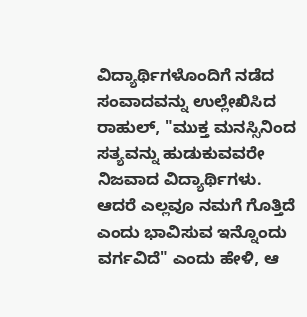ವಿದ್ಯಾರ್ಥಿಗಳೊಂದಿಗೆ ನಡೆದ ಸಂವಾದವನ್ನು ಉಲ್ಲೇಖಿಸಿದ ರಾಹುಲ್, "ಮುಕ್ತ ಮನಸ್ಸಿನಿಂದ ಸತ್ಯವನ್ನು ಹುಡುಕುವವರೇ ನಿಜವಾದ ವಿದ್ಯಾರ್ಥಿಗಳು. ಆದರೆ ಎಲ್ಲವೂ ನಮಗೆ ಗೊತ್ತಿದೆ ಎಂದು ಭಾವಿಸುವ ಇನ್ನೊಂದು ವರ್ಗವಿದೆ" ಎಂದು ಹೇಳಿ, ಆ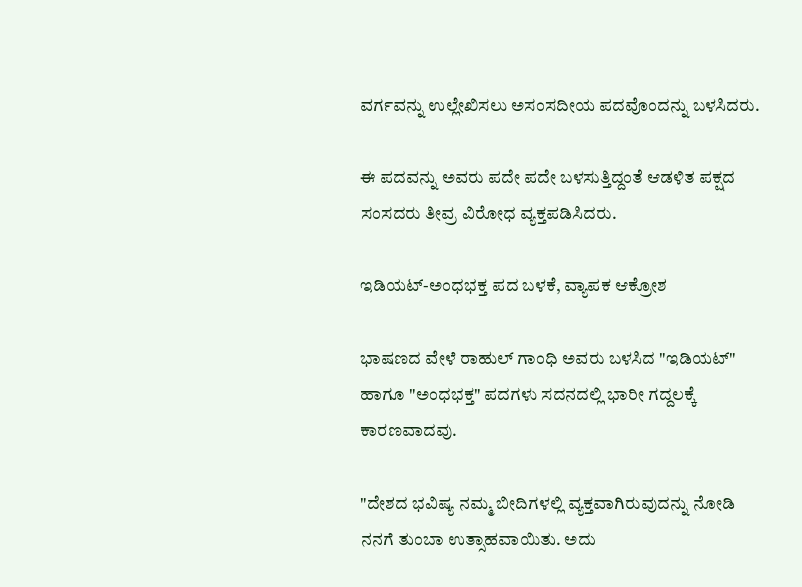ವರ್ಗವನ್ನು ಉಲ್ಲೇಖಿಸಲು ಅಸಂಸದೀಯ ಪದವೊಂದನ್ನು ಬಳಸಿದರು.

ಈ ಪದವನ್ನು ಅವರು ಪದೇ ಪದೇ ಬಳಸುತ್ತಿದ್ದಂತೆ ಆಡಳಿತ ಪಕ್ಷದ ಸಂಸದರು ತೀವ್ರ ವಿರೋಧ ವ್ಯಕ್ತಪಡಿಸಿದರು.

ಇಡಿಯಟ್-ಅಂಧಭಕ್ತ ಪದ ಬಳಕೆ, ವ್ಯಾಪಕ ಆಕ್ರೋಶ

ಭಾಷಣದ ವೇಳೆ ರಾಹುಲ್ ಗಾಂಧಿ ಅವರು ಬಳಸಿದ "ಇಡಿಯಟ್" ಹಾಗೂ "ಅಂಧಭಕ್ತ" ಪದಗಳು ಸದನದಲ್ಲಿ ಭಾರೀ ಗದ್ದಲಕ್ಕೆ ಕಾರಣವಾದವು.

"ದೇಶದ ಭವಿಷ್ಯ ನಮ್ಮ ಬೀದಿಗಳಲ್ಲಿ ವ್ಯಕ್ತವಾಗಿರುವುದನ್ನು ನೋಡಿ ನನಗೆ ತುಂಬಾ ಉತ್ಸಾಹವಾಯಿತು. ಅದು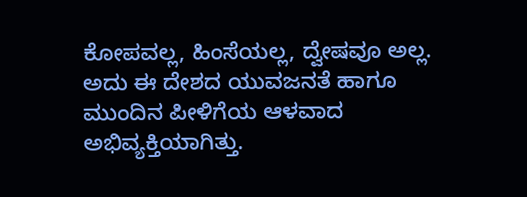ಕೋಪವಲ್ಲ, ಹಿಂಸೆಯಲ್ಲ, ದ್ವೇಷವೂ ಅಲ್ಲ. ಅದು ಈ ದೇಶದ ಯುವಜನತೆ ಹಾಗೂ ಮುಂದಿನ ಪೀಳಿಗೆಯ ಆಳವಾದ ಅಭಿವ್ಯಕ್ತಿಯಾಗಿತ್ತು.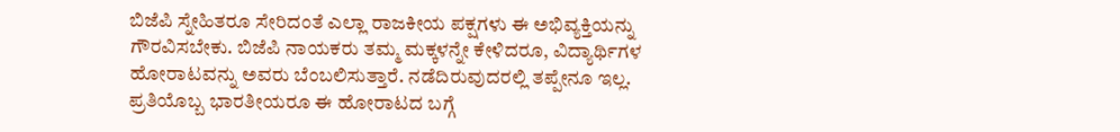ಬಿಜೆಪಿ ಸ್ನೇಹಿತರೂ ಸೇರಿದಂತೆ ಎಲ್ಲಾ ರಾಜಕೀಯ ಪಕ್ಷಗಳು ಈ ಅಭಿವ್ಯಕ್ತಿಯನ್ನು ಗೌರವಿಸಬೇಕು. ಬಿಜೆಪಿ ನಾಯಕರು ತಮ್ಮ ಮಕ್ಕಳನ್ನೇ ಕೇಳಿದರೂ, ವಿದ್ಯಾರ್ಥಿಗಳ ಹೋರಾಟವನ್ನು ಅವರು ಬೆಂಬಲಿಸುತ್ತಾರೆ. ನಡೆದಿರುವುದರಲ್ಲಿ ತಪ್ಪೇನೂ ಇಲ್ಲ. ಪ್ರತಿಯೊಬ್ಬ ಭಾರತೀಯರೂ ಈ ಹೋರಾಟದ ಬಗ್ಗೆ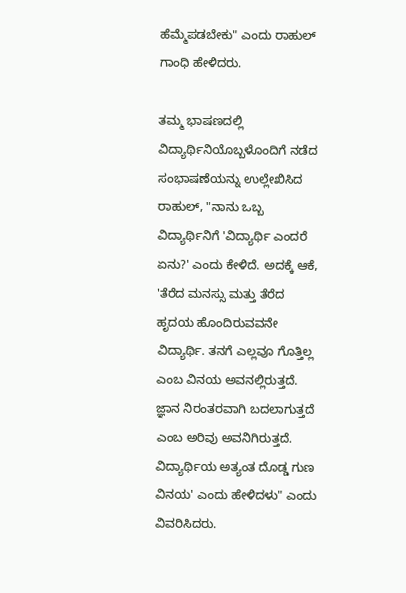ಹೆಮ್ಮೆಪಡಬೇಕು" ಎಂದು ರಾಹುಲ್ ಗಾಂಧಿ ಹೇಳಿದರು.

ತಮ್ಮ ಭಾಷಣದಲ್ಲಿ ವಿದ್ಯಾರ್ಥಿನಿಯೊಬ್ಬಳೊಂದಿಗೆ ನಡೆದ ಸಂಭಾಷಣೆಯನ್ನು ಉಲ್ಲೇಖಿಸಿದ ರಾಹುಲ್, "ನಾನು ಒಬ್ಬ ವಿದ್ಯಾರ್ಥಿನಿಗೆ 'ವಿದ್ಯಾರ್ಥಿ ಎಂದರೆ ಏನು?' ಎಂದು ಕೇಳಿದೆ. ಅದಕ್ಕೆ ಆಕೆ, 'ತೆರೆದ ಮನಸ್ಸು ಮತ್ತು ತೆರೆದ ಹೃದಯ ಹೊಂದಿರುವವನೇ ವಿದ್ಯಾರ್ಥಿ. ತನಗೆ ಎಲ್ಲವೂ ಗೊತ್ತಿಲ್ಲ ಎಂಬ ವಿನಯ ಅವನಲ್ಲಿರುತ್ತದೆ. ಜ್ಞಾನ ನಿರಂತರವಾಗಿ ಬದಲಾಗುತ್ತದೆ ಎಂಬ ಅರಿವು ಅವನಿಗಿರುತ್ತದೆ. ವಿದ್ಯಾರ್ಥಿಯ ಅತ್ಯಂತ ದೊಡ್ಡ ಗುಣ ವಿನಯ' ಎಂದು ಹೇಳಿದಳು" ಎಂದು ವಿವರಿಸಿದರು.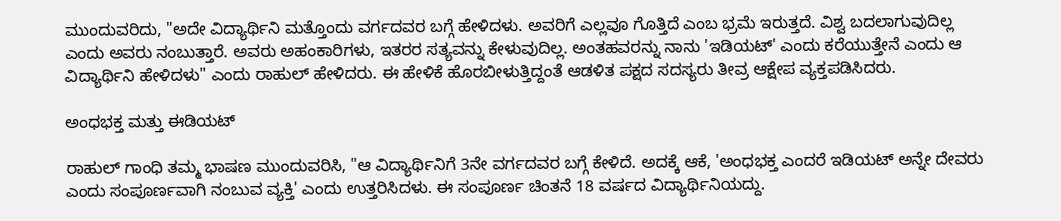ಮುಂದುವರಿದು, "ಅದೇ ವಿದ್ಯಾರ್ಥಿನಿ ಮತ್ತೊಂದು ವರ್ಗದವರ ಬಗ್ಗೆ ಹೇಳಿದಳು. ಅವರಿಗೆ ಎಲ್ಲವೂ ಗೊತ್ತಿದೆ ಎಂಬ ಭ್ರಮೆ ಇರುತ್ತದೆ. ವಿಶ್ವ ಬದಲಾಗುವುದಿಲ್ಲ ಎಂದು ಅವರು ನಂಬುತ್ತಾರೆ. ಅವರು ಅಹಂಕಾರಿಗಳು, ಇತರರ ಸತ್ಯವನ್ನು ಕೇಳುವುದಿಲ್ಲ. ಅಂತಹವರನ್ನು ನಾನು 'ಇಡಿಯಟ್' ಎಂದು ಕರೆಯುತ್ತೇನೆ ಎಂದು ಆ ವಿದ್ಯಾರ್ಥಿನಿ ಹೇಳಿದಳು" ಎಂದು ರಾಹುಲ್ ಹೇಳಿದರು. ಈ ಹೇಳಿಕೆ ಹೊರಬೀಳುತ್ತಿದ್ದಂತೆ ಆಡಳಿತ ಪಕ್ಷದ ಸದಸ್ಯರು ತೀವ್ರ ಆಕ್ಷೇಪ ವ್ಯಕ್ತಪಡಿಸಿದರು.

ಅಂಧಭಕ್ತ ಮತ್ತು ಈಡಿಯಟ್

ರಾಹುಲ್ ಗಾಂಧಿ ತಮ್ಮ ಭಾಷಣ ಮುಂದುವರಿಸಿ, "ಆ ವಿದ್ಯಾರ್ಥಿನಿಗೆ 3ನೇ ವರ್ಗದವರ ಬಗ್ಗೆ ಕೇಳಿದೆ. ಅದಕ್ಕೆ ಆಕೆ, 'ಅಂಧಭಕ್ತ ಎಂದರೆ ಇಡಿಯಟ್‌ ಅನ್ನೇ ದೇವರು ಎಂದು ಸಂಪೂರ್ಣವಾಗಿ ನಂಬುವ ವ್ಯಕ್ತಿ' ಎಂದು ಉತ್ತರಿಸಿದಳು. ಈ ಸಂಪೂರ್ಣ ಚಿಂತನೆ 18 ವರ್ಷದ ವಿದ್ಯಾರ್ಥಿನಿಯದ್ದು.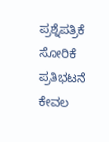ಪ್ರಶ್ನೆಪತ್ರಿಕೆ ಸೋರಿಕೆ ಪ್ರತಿಭಟನೆ ಕೇವಲ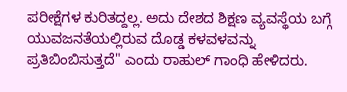ಪರೀಕ್ಷೆಗಳ ಕುರಿತದ್ದಲ್ಲ. ಅದು ದೇಶದ ಶಿಕ್ಷಣ ವ್ಯವಸ್ಥೆಯ ಬಗ್ಗೆ ಯುವಜನತೆಯಲ್ಲಿರುವ ದೊಡ್ಡ ಕಳವಳವನ್ನು ಪ್ರತಿಬಿಂಬಿಸುತ್ತದೆ" ಎಂದು ರಾಹುಲ್ ಗಾಂಧಿ ಹೇಳಿದರು.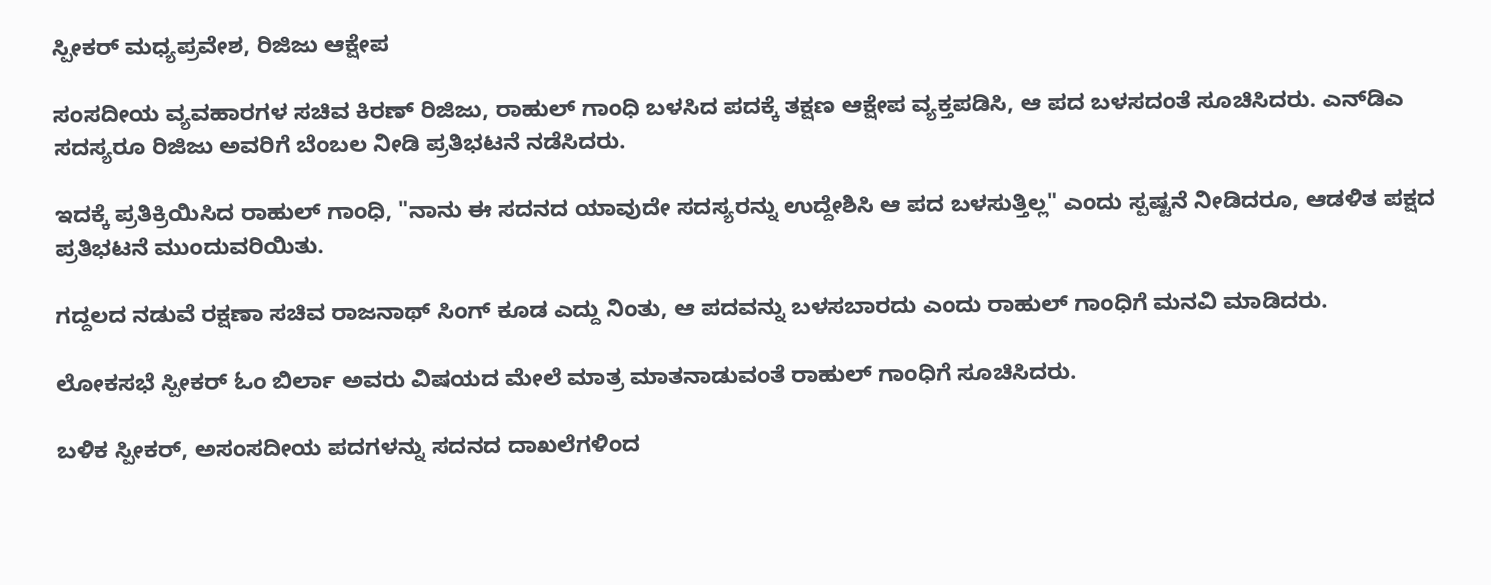ಸ್ಪೀಕರ್ ಮಧ್ಯಪ್ರವೇಶ, ರಿಜಿಜು ಆಕ್ಷೇಪ

ಸಂಸದೀಯ ವ್ಯವಹಾರಗಳ ಸಚಿವ ಕಿರಣ್ ರಿಜಿಜು, ರಾಹುಲ್ ಗಾಂಧಿ ಬಳಸಿದ ಪದಕ್ಕೆ ತಕ್ಷಣ ಆಕ್ಷೇಪ ವ್ಯಕ್ತಪಡಿಸಿ, ಆ ಪದ ಬಳಸದಂತೆ ಸೂಚಿಸಿದರು. ಎನ್‌ಡಿಎ ಸದಸ್ಯರೂ ರಿಜಿಜು ಅವರಿಗೆ ಬೆಂಬಲ ನೀಡಿ ಪ್ರತಿಭಟನೆ ನಡೆಸಿದರು.

ಇದಕ್ಕೆ ಪ್ರತಿಕ್ರಿಯಿಸಿದ ರಾಹುಲ್ ಗಾಂಧಿ, "ನಾನು ಈ ಸದನದ ಯಾವುದೇ ಸದಸ್ಯರನ್ನು ಉದ್ದೇಶಿಸಿ ಆ ಪದ ಬಳಸುತ್ತಿಲ್ಲ" ಎಂದು ಸ್ಪಷ್ಟನೆ ನೀಡಿದರೂ, ಆಡಳಿತ ಪಕ್ಷದ ಪ್ರತಿಭಟನೆ ಮುಂದುವರಿಯಿತು.

ಗದ್ದಲದ ನಡುವೆ ರಕ್ಷಣಾ ಸಚಿವ ರಾಜನಾಥ್ ಸಿಂಗ್ ಕೂಡ ಎದ್ದು ನಿಂತು, ಆ ಪದವನ್ನು ಬಳಸಬಾರದು ಎಂದು ರಾಹುಲ್ ಗಾಂಧಿಗೆ ಮನವಿ ಮಾಡಿದರು.

ಲೋಕಸಭೆ ಸ್ಪೀಕರ್ ಓಂ ಬಿರ್ಲಾ ಅವರು ವಿಷಯದ ಮೇಲೆ ಮಾತ್ರ ಮಾತನಾಡುವಂತೆ ರಾಹುಲ್ ಗಾಂಧಿಗೆ ಸೂಚಿಸಿದರು.

ಬಳಿಕ ಸ್ಪೀಕರ್, ಅಸಂಸದೀಯ ಪದಗಳನ್ನು ಸದನದ ದಾಖಲೆಗಳಿಂದ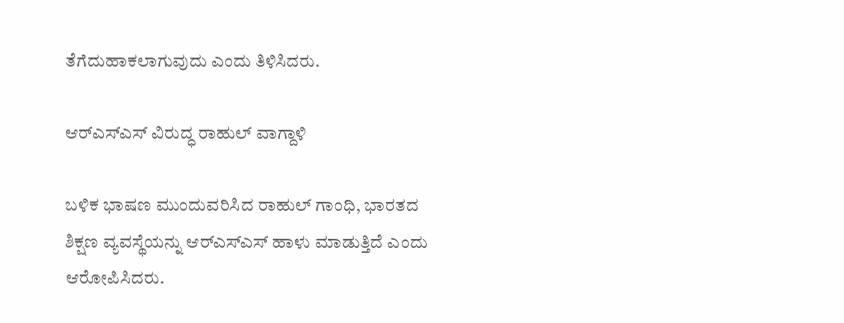ತೆಗೆದುಹಾಕಲಾಗುವುದು ಎಂದು ತಿಳಿಸಿದರು.

ಆರ್‌ಎಸ್‌ಎಸ್ ವಿರುದ್ಧ ರಾಹುಲ್ ವಾಗ್ದಾಳಿ

ಬಳಿಕ ಭಾಷಣ ಮುಂದುವರಿಸಿದ ರಾಹುಲ್ ಗಾಂಧಿ, ಭಾರತದ ಶಿಕ್ಷಣ ವ್ಯವಸ್ಥೆಯನ್ನು ಆರ್‌ಎಸ್‌ಎಸ್ ಹಾಳು ಮಾಡುತ್ತಿದೆ ಎಂದು ಆರೋಪಿಸಿದರು.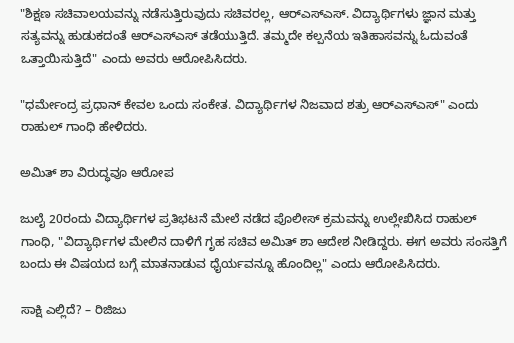"ಶಿಕ್ಷಣ ಸಚಿವಾಲಯವನ್ನು ನಡೆಸುತ್ತಿರುವುದು ಸಚಿವರಲ್ಲ, ಆರ್‌ಎಸ್‌ಎಸ್. ವಿದ್ಯಾರ್ಥಿಗಳು ಜ್ಞಾನ ಮತ್ತು ಸತ್ಯವನ್ನು ಹುಡುಕದಂತೆ ಆರ್‌ಎಸ್‌ಎಸ್ ತಡೆಯುತ್ತಿದೆ. ತಮ್ಮದೇ ಕಲ್ಪನೆಯ ಇತಿಹಾಸವನ್ನು ಓದುವಂತೆ ಒತ್ತಾಯಿಸುತ್ತಿದೆ" ಎಂದು ಅವರು ಆರೋಪಿಸಿದರು.

"ಧರ್ಮೇಂದ್ರ ಪ್ರಧಾನ್ ಕೇವಲ ಒಂದು ಸಂಕೇತ. ವಿದ್ಯಾರ್ಥಿಗಳ ನಿಜವಾದ ಶತ್ರು ಆರ್‌ಎಸ್‌ಎಸ್" ಎಂದು ರಾಹುಲ್ ಗಾಂಧಿ ಹೇಳಿದರು.

ಅಮಿತ್ ಶಾ ವಿರುದ್ಧವೂ ಆರೋಪ

ಜುಲೈ 20ರಂದು ವಿದ್ಯಾರ್ಥಿಗಳ ಪ್ರತಿಭಟನೆ ಮೇಲೆ ನಡೆದ ಪೊಲೀಸ್ ಕ್ರಮವನ್ನು ಉಲ್ಲೇಖಿಸಿದ ರಾಹುಲ್ ಗಾಂಧಿ, "ವಿದ್ಯಾರ್ಥಿಗಳ ಮೇಲಿನ ದಾಳಿಗೆ ಗೃಹ ಸಚಿವ ಅಮಿತ್ ಶಾ ಆದೇಶ ನೀಡಿದ್ದರು. ಈಗ ಅವರು ಸಂಸತ್ತಿಗೆ ಬಂದು ಈ ವಿಷಯದ ಬಗ್ಗೆ ಮಾತನಾಡುವ ಧೈರ್ಯವನ್ನೂ ಹೊಂದಿಲ್ಲ" ಎಂದು ಆರೋಪಿಸಿದರು.

ಸಾಕ್ಷಿ ಎಲ್ಲಿದೆ? – ರಿಜಿಜು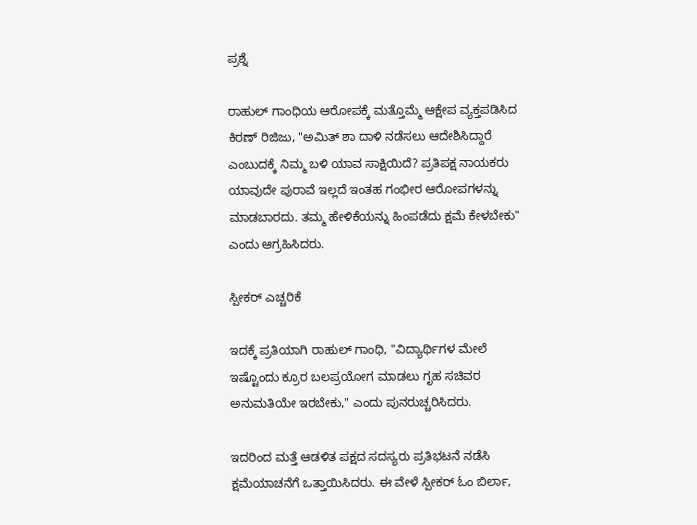ಪ್ರಶ್ನೆ

ರಾಹುಲ್ ಗಾಂಧಿಯ ಆರೋಪಕ್ಕೆ ಮತ್ತೊಮ್ಮೆ ಆಕ್ಷೇಪ ವ್ಯಕ್ತಪಡಿಸಿದ ಕಿರಣ್ ರಿಜಿಜು, "ಅಮಿತ್ ಶಾ ದಾಳಿ ನಡೆಸಲು ಆದೇಶಿಸಿದ್ದಾರೆ ಎಂಬುದಕ್ಕೆ ನಿಮ್ಮ ಬಳಿ ಯಾವ ಸಾಕ್ಷಿಯಿದೆ? ಪ್ರತಿಪಕ್ಷ ನಾಯಕರು ಯಾವುದೇ ಪುರಾವೆ ಇಲ್ಲದೆ ಇಂತಹ ಗಂಭೀರ ಆರೋಪಗಳನ್ನು ಮಾಡಬಾರದು. ತಮ್ಮ ಹೇಳಿಕೆಯನ್ನು ಹಿಂಪಡೆದು ಕ್ಷಮೆ ಕೇಳಬೇಕು" ಎಂದು ಆಗ್ರಹಿಸಿದರು.

ಸ್ಪೀಕರ್‌ ಎಚ್ಚರಿಕೆ

ಇದಕ್ಕೆ ಪ್ರತಿಯಾಗಿ ರಾಹುಲ್ ಗಾಂಧಿ, "ವಿದ್ಯಾರ್ಥಿಗಳ ಮೇಲೆ ಇಷ್ಟೊಂದು ಕ್ರೂರ ಬಲಪ್ರಯೋಗ ಮಾಡಲು ಗೃಹ ಸಚಿವರ ಅನುಮತಿಯೇ ಇರಬೇಕು," ಎಂದು ಪುನರುಚ್ಚರಿಸಿದರು.

ಇದರಿಂದ ಮತ್ತೆ ಆಡಳಿತ ಪಕ್ಷದ ಸದಸ್ಯರು ಪ್ರತಿಭಟನೆ ನಡೆಸಿ ಕ್ಷಮೆಯಾಚನೆಗೆ ಒತ್ತಾಯಿಸಿದರು. ಈ ವೇಳೆ ಸ್ಪೀಕರ್ ಓಂ ಬಿರ್ಲಾ,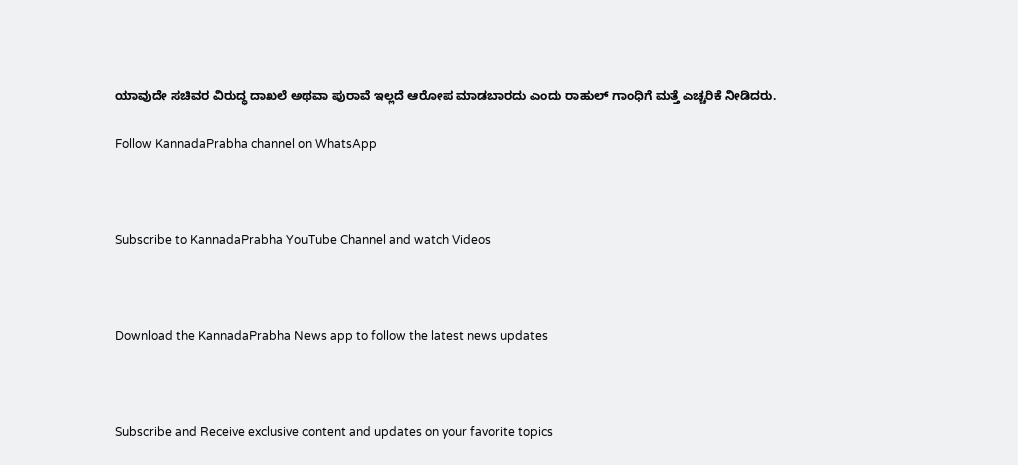ಯಾವುದೇ ಸಚಿವರ ವಿರುದ್ಧ ದಾಖಲೆ ಅಥವಾ ಪುರಾವೆ ಇಲ್ಲದೆ ಆರೋಪ ಮಾಡಬಾರದು ಎಂದು ರಾಹುಲ್ ಗಾಂಧಿಗೆ ಮತ್ತೆ ಎಚ್ಚರಿಕೆ ನೀಡಿದರು.

Follow KannadaPrabha channel on WhatsApp



Subscribe to KannadaPrabha YouTube Channel and watch Videos



Download the KannadaPrabha News app to follow the latest news updates



Subscribe and Receive exclusive content and updates on your favorite topics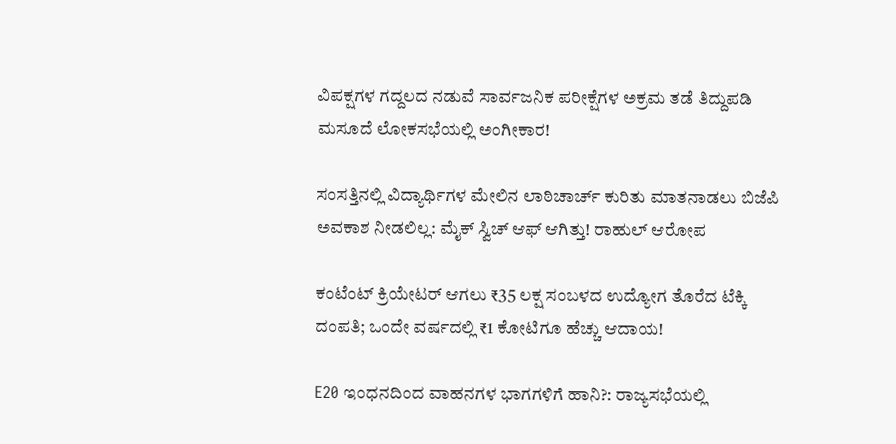ವಿಪಕ್ಷಗಳ ಗದ್ದಲದ ನಡುವೆ ಸಾರ್ವಜನಿಕ ಪರೀಕ್ಷೆಗಳ ಅಕ್ರಮ ತಡೆ ತಿದ್ದುಪಡಿ ಮಸೂದೆ ಲೋಕಸಭೆಯಲ್ಲಿ ಅಂಗೀಕಾರ!

ಸಂಸತ್ತಿನಲ್ಲಿ ವಿದ್ಯಾರ್ಥಿಗಳ ಮೇಲಿನ ಲಾಠಿಚಾರ್ಚ್ ಕುರಿತು ಮಾತನಾಡಲು ಬಿಜೆಪಿ ಅವಕಾಶ ನೀಡಲಿಲ್ಲ: ಮೈಕ್ ಸ್ವಿಚ್ ಆಫ್ ಆಗಿತ್ತು! ರಾಹುಲ್ ಆರೋಪ

ಕಂಟೆಂಟ್ ಕ್ರಿಯೇಟರ್ ಆಗಲು ₹35 ಲಕ್ಷ ಸಂಬಳದ ಉದ್ಯೋಗ ತೊರೆದ ಟೆಕ್ಕಿ ದಂಪತಿ; ಒಂದೇ ವರ್ಷದಲ್ಲಿ ₹1 ಕೋಟಿಗೂ ಹೆಚ್ಚು ಆದಾಯ!

E20 ಇಂಧನದಿಂದ ವಾಹನಗಳ ಭಾಗಗಳಿಗೆ ಹಾನಿ?: ರಾಜ್ಯಸಭೆಯಲ್ಲಿ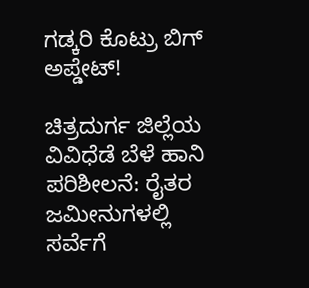ಗಡ್ಕರಿ ಕೊಟ್ರು ಬಿಗ್ ಅಪ್ಡೇಟ್!

ಚಿತ್ರದುರ್ಗ ಜಿಲ್ಲೆಯ ವಿವಿಧೆಡೆ ಬೆಳೆ ಹಾನಿ ಪರಿಶೀಲನೆ: ರೈತರ ಜಮೀನುಗಳಲ್ಲಿ ಸರ್ವೆಗೆ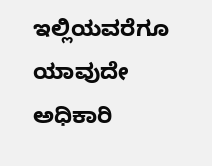ಇಲ್ಲಿಯವರೆಗೂ ಯಾವುದೇ ಅಧಿಕಾರಿ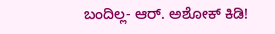ಬಂದಿಲ್ಲ- ಆರ್. ಅಶೋಕ್ ಕಿಡಿ!